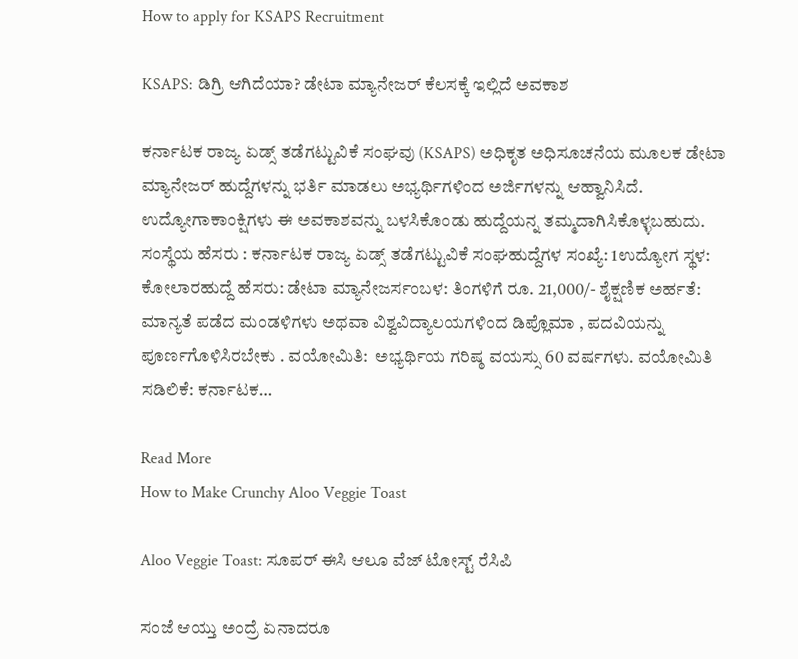How to apply for KSAPS Recruitment

KSAPS: ಡಿಗ್ರಿ ಆಗಿದೆಯಾ? ಡೇಟಾ ಮ್ಯಾನೇಜರ್ ಕೆಲಸಕ್ಕೆ ಇಲ್ಲಿದೆ ಅವಕಾಶ

ಕರ್ನಾಟಕ ರಾಜ್ಯ ಏಡ್ಸ್ ತಡೆಗಟ್ಟುವಿಕೆ ಸಂಘವು (KSAPS) ಅಧಿಕೃತ ಅಧಿಸೂಚನೆಯ ಮೂಲಕ ಡೇಟಾ ಮ್ಯಾನೇಜರ್ ಹುದ್ದೆಗಳನ್ನು ಭರ್ತಿ ಮಾಡಲು ಅಭ್ಯರ್ಥಿಗಳಿಂದ ಅರ್ಜಿಗಳನ್ನು ಆಹ್ವಾನಿಸಿದೆ. ಉದ್ಯೋಗಾಕಾಂಕ್ಷಿಗಳು ಈ ಅವಕಾಶವನ್ನು ಬಳಸಿಕೊಂಡು ಹುದ್ದೆಯನ್ನ ತಮ್ಮದಾಗಿಸಿಕೊಳ್ಳಬಹುದು. ಸಂಸ್ಥೆಯ ಹೆಸರು : ಕರ್ನಾಟಕ ರಾಜ್ಯ ಏಡ್ಸ್ ತಡೆಗಟ್ಟುವಿಕೆ ಸಂಘಹುದ್ದೆಗಳ ಸಂಖ್ಯೆ: 1ಉದ್ಯೋಗ ಸ್ಥಳ: ಕೋಲಾರಹುದ್ದೆ ಹೆಸರು: ಡೇಟಾ ಮ್ಯಾನೇಜರ್ಸಂಬಳ: ತಿಂಗಳಿಗೆ ರೂ. 21,000/- ಶೈಕ್ಷಣಿಕ ಅರ್ಹತೆ:  ಮಾನ್ಯತೆ ಪಡೆದ ಮಂಡಳಿಗಳು ಅಥವಾ ವಿಶ್ವವಿದ್ಯಾಲಯಗಳಿಂದ ಡಿಪ್ಲೊಮಾ , ಪದವಿಯನ್ನು ಪೂರ್ಣಗೊಳಿಸಿರಬೇಕು . ವಯೋಮಿತಿ:  ಅಭ್ಯರ್ಥಿಯ ಗರಿಷ್ಠ ವಯಸ್ಸು 60 ವರ್ಷಗಳು. ವಯೋಮಿತಿ ಸಡಿಲಿಕೆ: ಕರ್ನಾಟಕ…

Read More
How to Make Crunchy Aloo Veggie Toast

Aloo Veggie Toast: ಸೂಪರ್‌ ಈಸಿ ಆಲೂ ವೆಜ್‌ ಟೋಸ್ಟ್‌ ರೆಸಿಪಿ

ಸಂಜೆ ಆಯ್ತು ಅಂದ್ರೆ ಏನಾದರೂ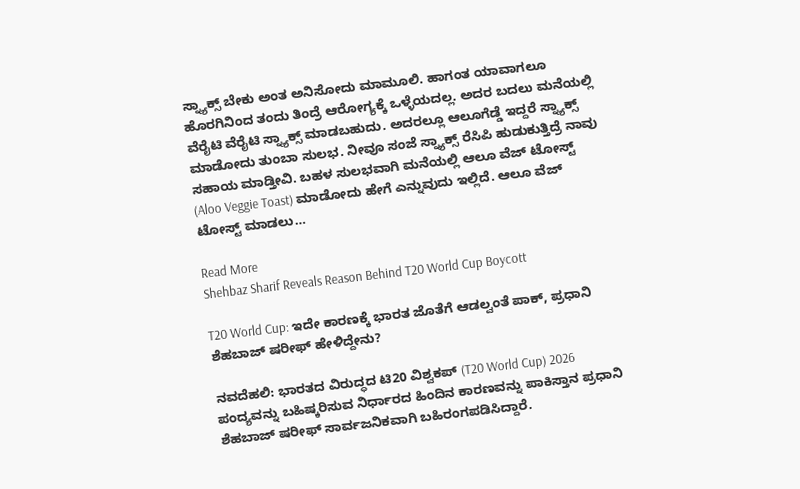ಸ್ನ್ಯಾಕ್ಸ್‌ ಬೇಕು ಅಂತ ಅನಿಸೋದು ಮಾಮೂಲಿ. ಹಾಗಂತ ಯಾವಾಗಲೂ ಹೊರಗಿನಿಂದ ತಂದು ತಿಂದ್ರೆ ಆರೋಗ್ಯಕ್ಕೆ ಒಳ್ಳೆಯದಲ್ಲ. ಅದರ ಬದಲು ಮನೆಯಲ್ಲಿ ವೆರೈಟಿ ವೆರೈಟಿ ಸ್ನ್ಯಾಕ್ಸ್‌ ಮಾಡಬಹುದು. ಅದರಲ್ಲೂ ಆಲೂಗೆಡ್ಡೆ ಇದ್ದರೆ ಸ್ನ್ಯಾಕ್ಸ್‌ ಮಾಡೋದು ತುಂಬಾ ಸುಲಭ. ನೀವೂ ಸಂಜೆ ಸ್ನ್ಯಾಕ್ಸ್‌ ರೆಸಿಪಿ ಹುಡುಕುತ್ತಿದ್ರೆ ನಾವು ಸಹಾಯ ಮಾಡ್ತೀವಿ. ಬಹಳ ಸುಲಭವಾಗಿ ಮನೆಯಲ್ಲಿ ಆಲೂ ವೆಜ್‌ ಟೋಸ್ಟ್‌ (Aloo Veggie Toast) ಮಾಡೋದು ಹೇಗೆ ಎನ್ನುವುದು ಇಲ್ಲಿದೆ. ಆಲೂ ವೆಜ್‌ ಟೋಸ್ಟ್‌ ಮಾಡಲು…

Read More
Shehbaz Sharif Reveals Reason Behind T20 World Cup Boycott

T20 World Cup: ಇದೇ ಕಾರಣಕ್ಕೆ ಭಾರತ ಜೊತೆಗೆ ಆಡಲ್ವಂತೆ ಪಾಕ್‌, ಪ್ರಧಾನಿ ಶೆಹಬಾಜ್ ಷರೀಫ್ ಹೇಳಿದ್ದೇನು?

ನವದೆಹಲಿ: ಭಾರತದ ವಿರುದ್ಧದ ಟಿ20 ವಿಶ್ವಕಪ್ (T20 World Cup) 2026 ಪಂದ್ಯವನ್ನು ಬಹಿಷ್ಕರಿಸುವ ನಿರ್ಧಾರದ ಹಿಂದಿನ ಕಾರಣವನ್ನು ಪಾಕಿಸ್ತಾನ ಪ್ರಧಾನಿ ಶೆಹಬಾಜ್ ಷರೀಫ್ ಸಾರ್ವಜನಿಕವಾಗಿ ಬಹಿರಂಗಪಡಿಸಿದ್ದಾರೆ.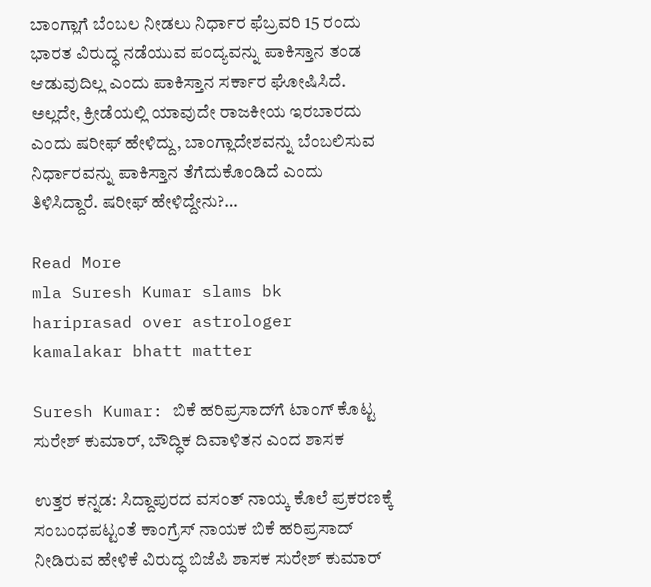ಬಾಂಗ್ಲಾಗೆ ಬೆಂಬಲ ನೀಡಲು ನಿರ್ಧಾರ ಫೆಬ್ರವರಿ 15 ರಂದು ಭಾರತ ವಿರುದ್ಧ ನಡೆಯುವ ಪಂದ್ಯವನ್ನು ಪಾಕಿಸ್ತಾನ ತಂಡ ಆಡುವುದಿಲ್ಲ ಎಂದು ಪಾಕಿಸ್ತಾನ ಸರ್ಕಾರ ಘೋಷಿಸಿದೆ. ಅಲ್ಲದೇ, ಕ್ರೀಡೆಯಲ್ಲಿ ಯಾವುದೇ ರಾಜಕೀಯ ಇರಬಾರದು ಎಂದು ಷರೀಫ್ ಹೇಳಿದ್ದು, ಬಾಂಗ್ಲಾದೇಶವನ್ನು ಬೆಂಬಲಿಸುವ ನಿರ್ಧಾರವನ್ನು ಪಾಕಿಸ್ತಾನ ತೆಗೆದುಕೊಂಡಿದೆ ಎಂದು ತಿಳಿಸಿದ್ದಾರೆ. ಷರೀಫ್ ಹೇಳಿದ್ದೇನು?…

Read More
mla Suresh Kumar slams bk hariprasad over astrologer kamalakar bhatt matter

Suresh Kumar: ಬಿಕೆ ಹರಿಪ್ರಸಾದ್‌ಗೆ ಟಾಂಗ್‌ ಕೊಟ್ಟ ಸುರೇಶ್‌ ಕುಮಾರ್‌, ಬೌದ್ಧಿಕ ದಿವಾಳಿತನ ಎಂದ ಶಾಸಕ

ಉತ್ತರ ಕನ್ನಡ: ಸಿದ್ದಾಪುರದ ವಸಂತ್‌ ನಾಯ್ಕ ಕೊಲೆ ಪ್ರಕರಣಕ್ಕೆ ಸಂಬಂಧಪಟ್ಟಂತೆ ಕಾಂಗ್ರೆಸ್‌ ನಾಯಕ ಬಿಕೆ ಹರಿಪ್ರಸಾದ್‌ ನೀಡಿರುವ ಹೇಳಿಕೆ ವಿರುದ್ಧ ಬಿಜೆಪಿ ಶಾಸಕ ಸುರೇಶ್‌ ಕುಮಾರ್‌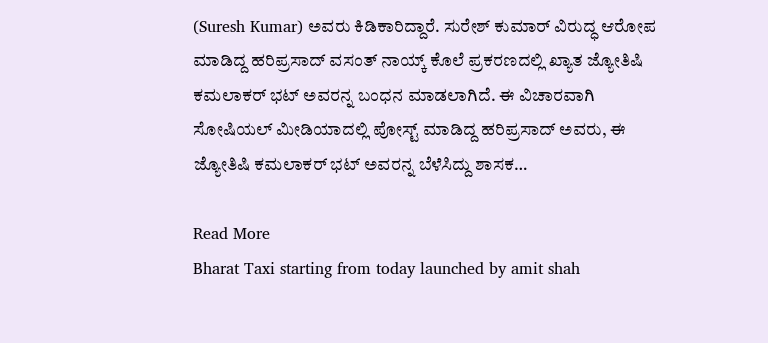(Suresh Kumar) ಅವರು ಕಿಡಿಕಾರಿದ್ದಾರೆ. ಸುರೇಶ್‌ ಕುಮಾರ್‌ ವಿರುದ್ಧ ಆರೋಪ ಮಾಡಿದ್ದ ಹರಿಪ್ರಸಾದ್‌ ವಸಂತ್‌ ನಾಯ್ಕ್‌ ಕೊಲೆ ಪ್ರಕರಣದಲ್ಲಿ ಖ್ಯಾತ ಜ್ಯೋತಿಷಿ ಕಮಲಾಕರ್‌ ಭಟ್‌ ಅವರನ್ನ ಬಂಧನ ಮಾಡಲಾಗಿದೆ. ಈ ವಿಚಾರವಾಗಿ ಸೋಷಿಯಲ್‌ ಮೀಡಿಯಾದಲ್ಲಿ ಪೋಸ್ಟ್‌ ಮಾಡಿದ್ದ ಹರಿಪ್ರಸಾದ್ ಅವರು, ಈ ಜ್ಯೋತಿಷಿ ಕಮಲಾಕರ್‌ ಭಟ್‌ ಅವರನ್ನ ಬೆಳೆಸಿದ್ದು ಶಾಸಕ…

Read More
Bharat Taxi starting from today launched by amit shah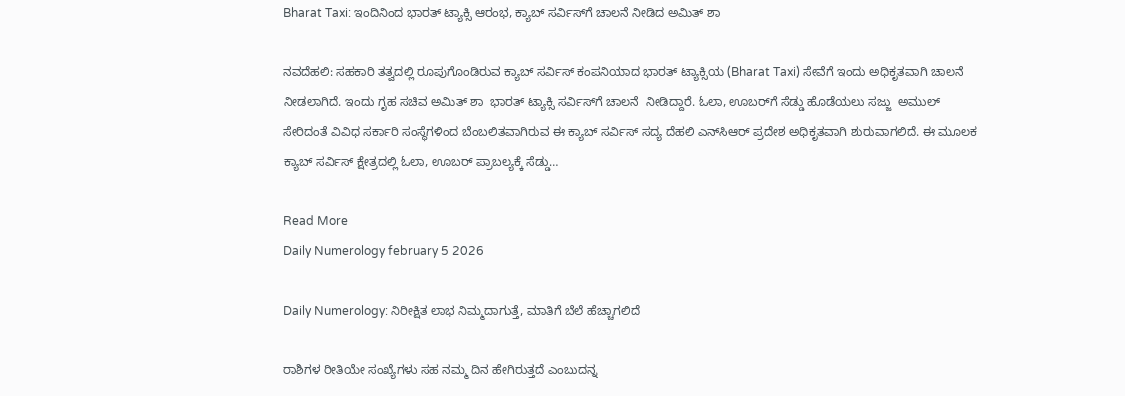Bharat Taxi: ಇಂದಿನಿಂದ ಭಾರತ್‌ ಟ್ಯಾಕ್ಸಿ ಆರಂಭ, ಕ್ಯಾಬ್‌ ಸರ್ವಿಸ್‌ಗೆ ಚಾಲನೆ ನೀಡಿದ ಅಮಿತ್‌ ಶಾ

ನವದೆಹಲಿ: ಸಹಕಾರಿ ತತ್ವದಲ್ಲಿ ರೂಪುಗೊಂಡಿರುವ ಕ್ಯಾಬ್ ಸರ್ವಿಸ್ ಕಂಪನಿಯಾದ ಭಾರತ್ ಟ್ಯಾಕ್ಸಿಯ (Bharat Taxi) ಸೇವೆಗೆ ಇಂದು ಅಧಿಕೃತವಾಗಿ ಚಾಲನೆ ನೀಡಲಾಗಿದೆ. ಇಂದು ಗೃಹ ಸಚಿವ ಅಮಿತ್ ಶಾ  ಭಾರತ್ ಟ್ಯಾಕ್ಸಿ ಸರ್ವಿಸ್‌ಗೆ ಚಾಲನೆ  ನೀಡಿದ್ದಾರೆ. ಓಲಾ, ಊಬರ್‌ಗೆ ಸೆಡ್ಡು ಹೊಡೆಯಲು ಸಜ್ಜು  ಅಮುಲ್ ಸೇರಿದಂತೆ ವಿವಿಧ ಸರ್ಕಾರಿ ಸಂಸ್ಥೆಗಳಿಂದ ಬೆಂಬಲಿತವಾಗಿರುವ ಈ ಕ್ಯಾಬ್ ಸರ್ವಿಸ್ ಸದ್ಯ ದೆಹಲಿ ಎನ್‌ಸಿಆರ್ ಪ್ರದೇಶ ಅಧಿಕೃತವಾಗಿ ಶುರುವಾಗಲಿದೆ. ಈ ಮೂಲಕ ಕ್ಯಾಬ್ ಸರ್ವಿಸ್ ಕ್ಷೇತ್ರದಲ್ಲಿ ಓಲಾ, ಊಬರ್ ಪ್ರಾಬಲ್ಯಕ್ಕೆ ಸೆಡ್ಡು…

Read More
Daily Numerology february 5 2026

Daily Numerology: ನಿರೀಕ್ಷಿತ ಲಾಭ ನಿಮ್ಮದಾಗುತ್ತೆ, ಮಾತಿಗೆ ಬೆಲೆ ಹೆಚ್ಚಾಗಲಿದೆ

ರಾಶಿಗಳ ರೀತಿಯೇ ಸಂಖ್ಯೆಗಳು ಸಹ ನಮ್ಮ ದಿನ ಹೇಗಿರುತ್ತದೆ ಎಂಬುದನ್ನ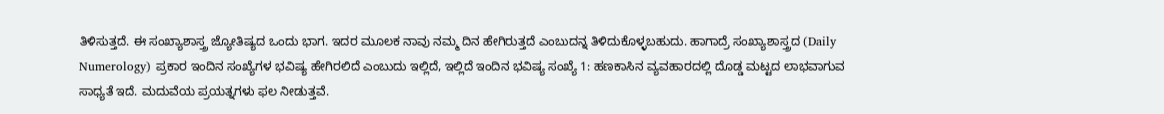ತಿಳಿಸುತ್ತದೆ. ಈ ಸಂಖ್ಯಾಶಾಸ್ತ್ರ ಜ್ಯೋತಿಷ್ಯದ ಒಂದು ಭಾಗ. ಇದರ ಮೂಲಕ ನಾವು ನಮ್ಮ ದಿನ ಹೇಗಿರುತ್ತದೆ ಎಂಬುದನ್ನ ತಿಳಿದುಕೊಳ್ಳಬಹುದು. ಹಾಗಾದ್ರೆ ಸಂಖ್ಯಾಶಾಸ್ತ್ರದ (Daily Numerology) ಪ್ರಕಾರ ಇಂದಿನ ಸಂಖ್ಯೆಗಳ ಭವಿಷ್ಯ ಹೇಗಿರಲಿದೆ ಎಂಬುದು ಇಲ್ಲಿದೆ, ಇಲ್ಲಿದೆ ಇಂದಿನ ಭವಿಷ್ಯ ಸಂಖ್ಯೆ 1: ಹಣಕಾಸಿನ ವ್ಯವಹಾರದಲ್ಲಿ ದೊಡ್ಡ ಮಟ್ಟದ ಲಾಭವಾಗುವ ಸಾಧ್ಯತೆ ಇದೆ. ಮದುವೆಯ ಪ್ರಯತ್ನಗಳು ಫಲ ನೀಡುತ್ತವೆ.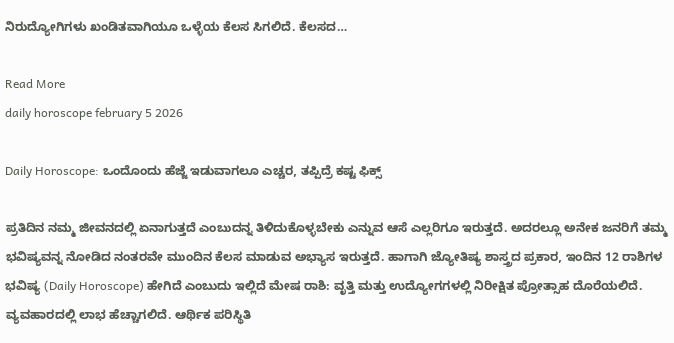ನಿರುದ್ಯೋಗಿಗಳು ಖಂಡಿತವಾಗಿಯೂ ಒಳ್ಳೆಯ ಕೆಲಸ ಸಿಗಲಿದೆ. ಕೆಲಸದ…

Read More
daily horoscope february 5 2026

Daily Horoscope: ಒಂದೊಂದು ಹೆಜ್ಜೆ ಇಡುವಾಗಲೂ ಎಚ್ಚರ, ತಪ್ಪಿದ್ರೆ ಕಷ್ಟ ಫಿಕ್ಸ್

ಪ್ರತಿದಿನ ನಮ್ಮ ಜೀವನದಲ್ಲಿ ಏನಾಗುತ್ತದೆ ಎಂಬುದನ್ನ ತಿಳಿದುಕೊಳ್ಳಬೇಕು ಎನ್ನುವ ಆಸೆ ಎಲ್ಲರಿಗೂ ಇರುತ್ತದೆ. ಅದರಲ್ಲೂ ಅನೇಕ ಜನರಿಗೆ ತಮ್ಮ ಭವಿಷ್ಯವನ್ನ ನೋಡಿದ ನಂತರವೇ ಮುಂದಿನ ಕೆಲಸ ಮಾಡುವ ಅಭ್ಯಾಸ ಇರುತ್ತದೆ. ಹಾಗಾಗಿ ಜ್ಯೋತಿಷ್ಯ ಶಾಸ್ತ್ರದ ಪ್ರಕಾರ, ಇಂದಿನ 12 ರಾಶಿಗಳ ಭವಿಷ್ಯ (Daily Horoscope) ಹೇಗಿದೆ ಎಂಬುದು ಇಲ್ಲಿದೆ ಮೇಷ ರಾಶಿ: ವೃತ್ತಿ ಮತ್ತು ಉದ್ಯೋಗಗಳಲ್ಲಿ ನಿರೀಕ್ಷಿತ ಪ್ರೋತ್ಸಾಹ ದೊರೆಯಲಿದೆ. ವ್ಯವಹಾರದಲ್ಲಿ ಲಾಭ ಹೆಚ್ಚಾಗಲಿದೆ. ಆರ್ಥಿಕ ಪರಿಸ್ಥಿತಿ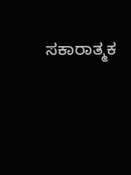ಸಕಾರಾತ್ಮಕ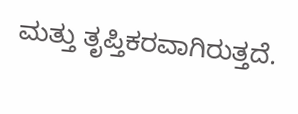ಮತ್ತು ತೃಪ್ತಿಕರವಾಗಿರುತ್ತದೆ.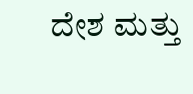ದೇಶ ಮತ್ತು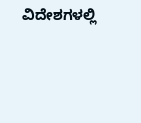ವಿದೇಶಗಳಲ್ಲಿ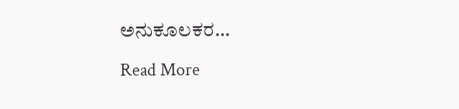ಅನುಕೂಲಕರ…

Read More